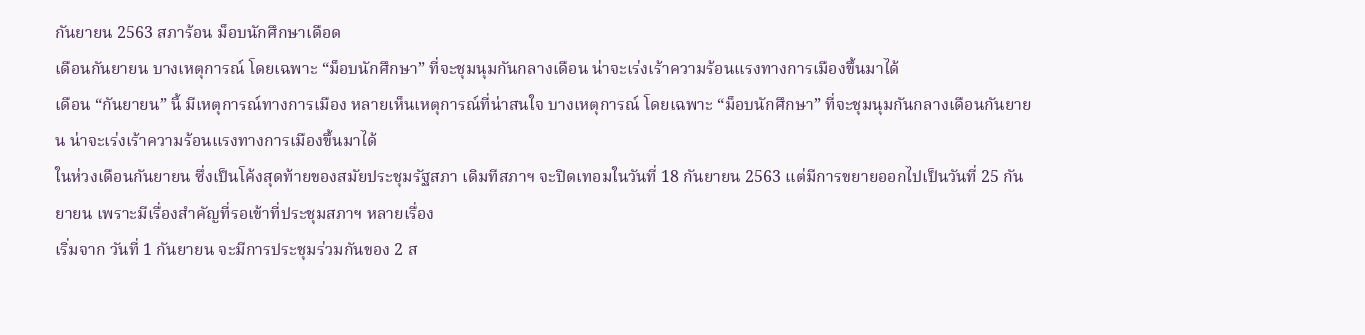กันยายน 2563 สภาร้อน ม็อบนักศึกษาเดือด
เดือนกันยายน บางเหตุการณ์ โดยเฉพาะ “ม็อบนักศึกษา” ที่จะชุมนุมกันกลางเดือน น่าจะเร่งเร้าความร้อนแรงทางการเมืองขึ้นมาได้
เดือน “กันยายน” นี้ มีเหตุการณ์ทางการเมือง หลายเห็นเหตุการณ์ที่น่าสนใจ บางเหตุการณ์ โดยเฉพาะ “ม็อบนักศึกษา” ที่จะชุมนุมกันกลางเดือนกันยายน น่าจะเร่งเร้าความร้อนแรงทางการเมืองขึ้นมาได้
ในห่วงเดือนกันยายน ซึ่งเป็นโค้งสุดท้ายของสมัยประชุมรัฐสภา เดิมทีสภาฯ จะปิดเทอมในวันที่ 18 กันยายน 2563 แต่มีการขยายออกไปเป็นวันที่ 25 กันยายน เพราะมีเรื่องสำคัญที่รอเข้าที่ประชุมสภาฯ หลายเรื่อง
เริ่มจาก วันที่ 1 กันยายน จะมีการประชุมร่วมกันของ 2 ส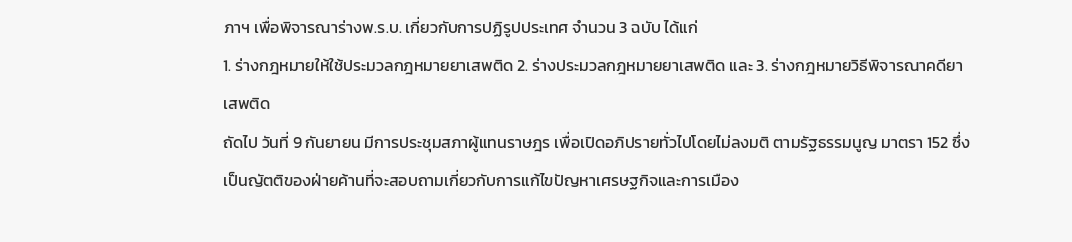ภาฯ เพื่อพิจารณาร่างพ.ร.บ. เกี่ยวกับการปฏิรูปประเทศ จำนวน 3 ฉบับ ได้แก่
1. ร่างกฎหมายให้ใช้ประมวลกฎหมายยาเสพติด 2. ร่างประมวลกฎหมายยาเสพติด และ 3. ร่างกฎหมายวิธีพิจารณาคดียาเสพติด
ถัดไป วันที่ 9 กันยายน มีการประชุมสภาผู้แทนราษฎร เพื่อเปิดอภิปรายทั่วไปโดยไม่ลงมติ ตามรัฐธรรมนูญ มาตรา 152 ซึ่งเป็นญัตติของฝ่ายค้านที่จะสอบถามเกี่ยวกับการแก้ไขปัญหาเศรษฐกิจและการเมือง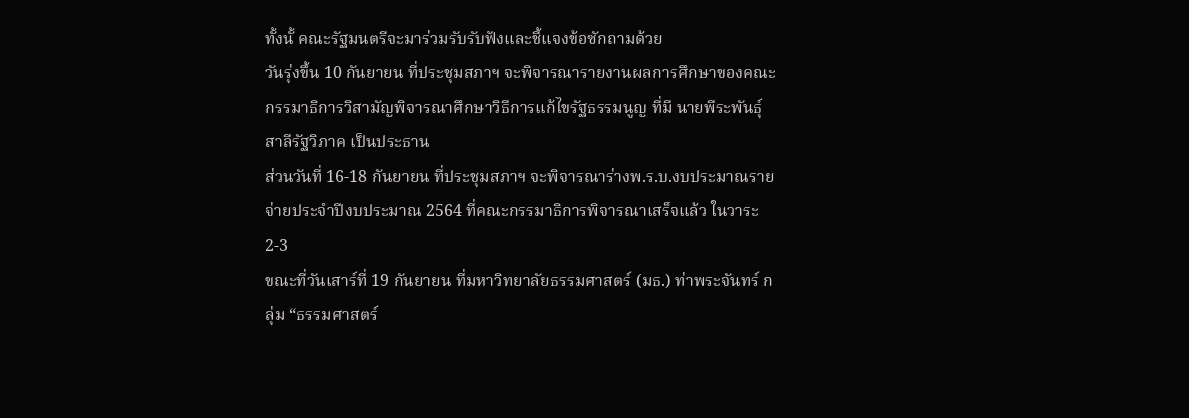ทั้งนั้ คณะรัฐมนตรีจะมาร่วมรับรับฟังและชี้แจงข้อซักถามด้วย
วันรุ่งขึ้น 10 กันยายน ที่ประชุมสภาฯ จะพิจารณารายงานผลการศึกษาของคณะกรรมาธิการวิสามัญพิจารณาศึกษาวิธีการแก้ไขรัฐธรรมนูญ ที่มี นายพีระพันธุ์ สาลีรัฐวิภาค เป็นประธาน
ส่วนวันที่ 16-18 กันยายน ที่ประชุมสภาฯ จะพิจารณาร่างพ.ร.บ.งบประมาณรายจ่ายประจำปีงบประมาณ 2564 ที่คณะกรรมาธิการพิจารณาเสร็จแล้ว ในวาระ 2-3
ขณะที่วันเสาร์ที่ 19 กันยายน ที่มหาวิทยาลัยธรรมศาสตร์ (มธ.) ท่าพระจันทร์ กลุ่ม “ธรรมศาสตร์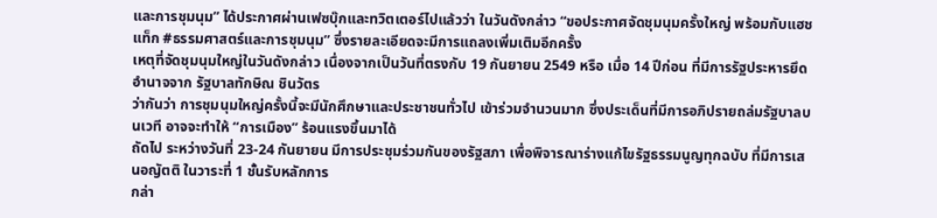และการชุมนุม” ได้ประกาศผ่านเฟซบุ๊กและทวิตเตอร์ไปแล้วว่า ในวันดังกล่าว “ขอประกาศจัดชุมนุมครั้งใหญ่ พร้อมกับแฮชแท็ก #ธรรมศาสตร์และการชุมนุม” ซึ่งรายละเอียดจะมีการแถลงเพิ่มเติมอีกครั้ง
เหตุที่จัดชุมนุมใหญ่ในวันดังกล่าว เนื่องจากเป็นวันที่ตรงกับ 19 กันยายน 2549 หรือ เมื่อ 14 ปีก่อน ที่มีการรัฐประหารยึดอำนาจจาก รัฐบาลทักษิณ ชินวัตร
ว่ากันว่า การชุมนุมใหญ่ครั้งนี้จะมีนักศึกษาและประชาชนทั่วไป เข้าร่วมจำนวนมาก ซึ่งประเด็นที่มีการอภิปรายถล่มรัฐบาลบนเวที อาจจะทำให้ “การเมือง” ร้อนแรงขึ้นมาได้
ถัดไป ระหว่างวันที่ 23-24 กันยายน มีการประชุมร่วมกันของรัฐสภา เพื่อพิจารณาร่างแก้ไขรัฐธรรมนูญทุกฉบับ ที่มีการเสนอญัตติ ในวาระที่ 1 ชั้นรับหลักการ
กล่า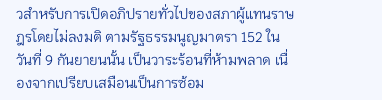วสำหรับการเปิดอภิปรายทั่วไปของสภาผู้แทนราษฎรโดยไม่ลงมติ ตามรัฐธรรมนูญมาตรา 152 ในวันที่ 9 กันยายนนั้น เป็นวาระร้อนที่ห้ามพลาด เนื่องจากเปรียบเสมือนเป็นการซ้อม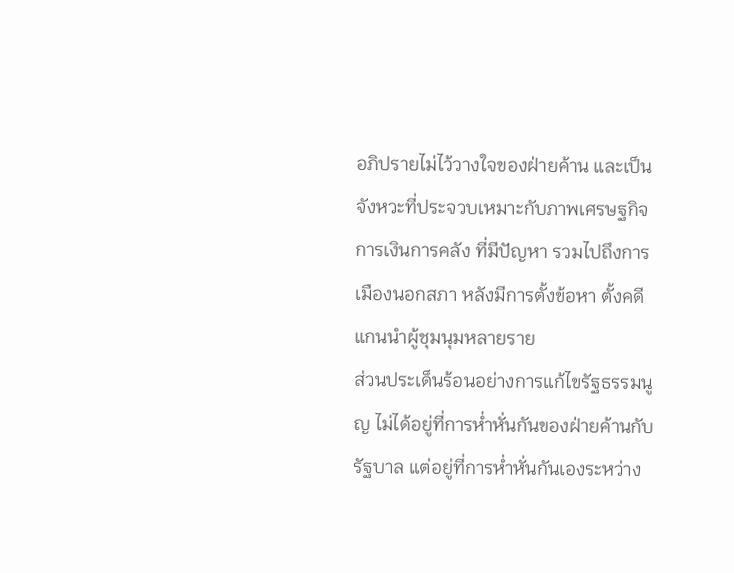อภิปรายไม่ไว้วางใจของฝ่ายค้าน และเป็นจังหวะที่ประจวบเหมาะกับภาพเศรษฐกิจ การเงินการคลัง ที่มีปัญหา รวมไปถึงการเมืองนอกสภา หลังมีการตั้งข้อหา ตั้งคดี แกนนำผู้ชุมนุมหลายราย
ส่วนประเด็นร้อนอย่างการแก้ไขรัฐธรรมนูญ ไม่ได้อยู่ที่การหํ่าหั่นกันของฝ่ายค้านกับรัฐบาล แต่อยู่ที่การหํ่าหั่นกันเองระหว่าง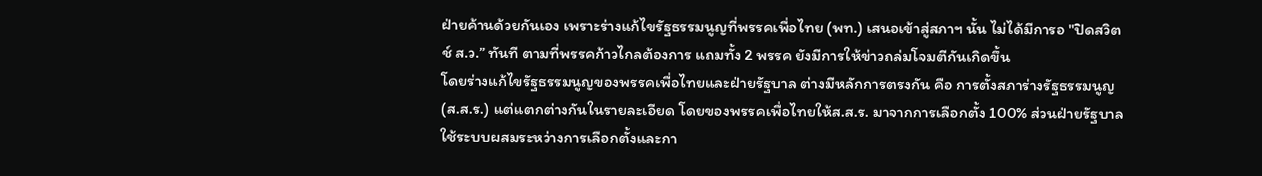ฝ่ายค้านด้วยกันเอง เพราะร่างแก้ไขรัฐธรรมนูญที่พรรคเพื่อไทย (พท.) เสนอเข้าสู่สภาฯ นั้น ไม่ได้มีการอ "ปิดสวิตช์ ส.ว.” ทันที ตามที่พรรคก้าวไกลต้องการ แถมทั้ง 2 พรรค ยังมีการให้ข่าวถล่มโจมตีกันเกิดขึ้น
โดยร่างแก้ไขรัฐธรรมนูญของพรรคเพื่อไทยและฝ่ายรัฐบาล ต่างมีหลักการตรงกัน คือ การตั้งสภาร่างรัฐธรรมนูญ (ส.ส.ร.) แต่แตกต่างกันในรายละเอียด โดยของพรรคเพื่อไทยให้ส.ส.ร. มาจากการเลือกตั้ง 100% ส่วนฝ่ายรัฐบาลใช้ระบบผสมระหว่างการเลือกตั้งและกา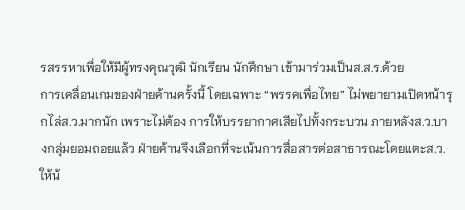รสรรหาเพื่อให้มีผู้ทรงคุณวุฒิ นักเรียน นักศึกษา เข้ามาร่วมเป็นส.ส.ร.ด้วย
การเคลื่อนเกมของฝ่ายค้านครั้งนี้ โดยเฉพาะ “พรรคเพื่อไทย” ไม่พยายามเปิดหน้ารุกไล่ส.ว.มากนัก เพราะไม่ต้อง การให้บรรยากาศเสียไปทั้งกระบวน ภายหลังส.ว.บางกลุ่มยอมถอยแล้ว ฝ่ายค้านจึงเลือกที่จะเน้นการสื่อสารต่อสาธารณะโดยแตะส.ว.ให้น้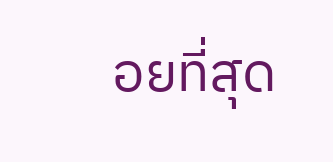อยที่สุด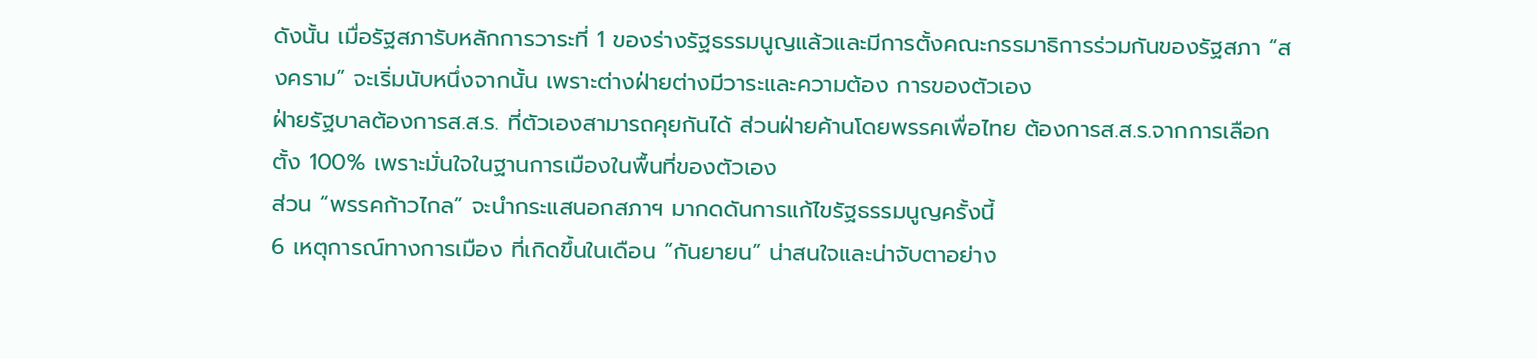ดังนั้น เมื่อรัฐสภารับหลักการวาระที่ 1 ของร่างรัฐธรรมนูญแล้วและมีการตั้งคณะกรรมาธิการร่วมกันของรัฐสภา “สงคราม” จะเริ่มนับหนึ่งจากนั้น เพราะต่างฝ่ายต่างมีวาระและความต้อง การของตัวเอง
ฝ่ายรัฐบาลต้องการส.ส.ร. ที่ตัวเองสามารถคุยกันได้ ส่วนฝ่ายค้านโดยพรรคเพื่อไทย ต้องการส.ส.ร.จากการเลือกตั้ง 100% เพราะมั่นใจในฐานการเมืองในพื้นที่ของตัวเอง
ส่วน “พรรคก้าวไกล” จะนำกระแสนอกสภาฯ มากดดันการแก้ไขรัฐธรรมนูญครั้งนี้
6 เหตุการณ์ทางการเมือง ที่เกิดขึ้นในเดือน “กันยายน” น่าสนใจและน่าจับตาอย่าง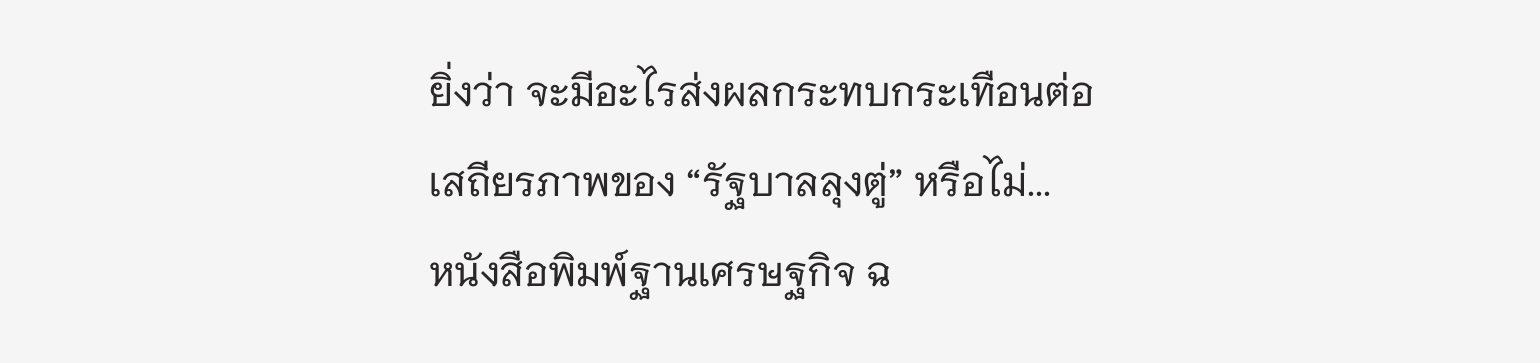ยิ่งว่า จะมีอะไรส่งผลกระทบกระเทือนต่อเสถียรภาพของ “รัฐบาลลุงตู่” หรือไม่...
หนังสือพิมพ์ฐานเศรษฐกิจ ฉ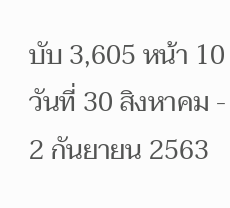บับ 3,605 หน้า 10 วันที่ 30 สิงหาคม - 2 กันยายน 2563